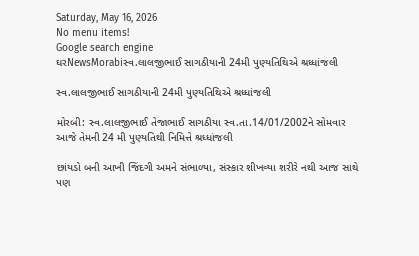Saturday, May 16, 2026
No menu items!
Google search engine
ઘરNewsMorabiસ્વ.લાલજીભાઈ સાગઠીયાની 24મી પુણ્યતિથિએ શ્રધ્ધાંજલી

સ્વ.લાલજીભાઈ સાગઠીયાની 24મી પુણ્યતિથિએ શ્રધ્ધાંજલી

મોરબી: સ્વ.લાલજીભાઈ તેજાભાઈ સાગઠીયા સ્વ.તા.14/01/2002ને સોમવાર આજે તેમની 24 મી પુણ્યતિથી નિમિત્તે શ્રધ્ધાંજલી

છાંયડો બની આખી જિંદગી અમને સંભાળ્યા, સંસ્કાર શીખવ્યા શરીરે નથી આજ સાથે પણ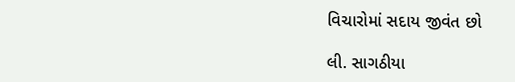વિચારોમાં સદાય જીવંત છો

લી. સાગઠીયા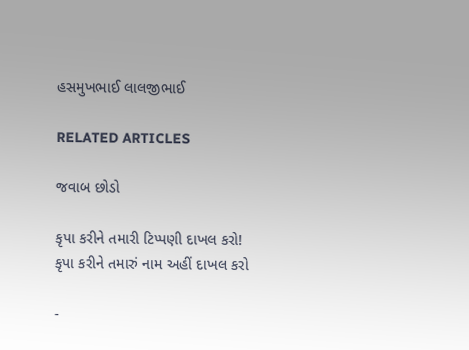હસમુખભાઈ લાલજીભાઈ

RELATED ARTICLES

જવાબ છોડો

કૃપા કરીને તમારી ટિપ્પણી દાખલ કરો!
કૃપા કરીને તમારું નામ અહીં દાખલ કરો

-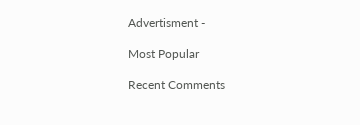Advertisment -

Most Popular

Recent Comments